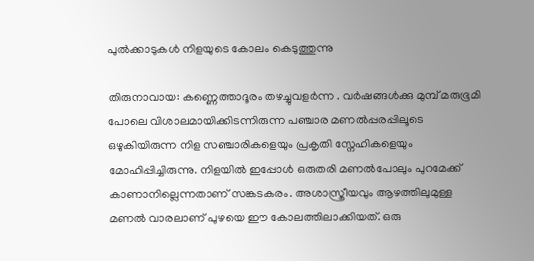പുൽക്കാടുകൾ നിളയുടെ കോലം കെടുത്തുന്നു

തിരുനാവായ: കണ്ണെത്താദൂരം തഴച്ചുവളർന്ന . വർഷങ്ങൾക്കു മുമ്പ് മരുഭൂമി പോലെ വിശാലമായിക്കിടന്നിരുന്ന പഞ്ചാര മണൽപ്പരപ്പിലൂടെ ഒഴുകിയിരുന്ന നിള സഞ്ചാരികളെയും പ്രകൃതി സ്നേഹികളെയും മോഹിപ്പിച്ചിരുന്നു. നിളയിൽ ഇപ്പോൾ ഒരുതരി മണൽപോലും പുറമേക്ക് കാണാനില്ലെന്നതാണ് സങ്കടകരം. അശാസ്ത്രീയവും ആഴത്തിലുമുള്ള മണൽ വാരലാണ് പുഴയെ ഈ കോലത്തിലാക്കിയത്. ഒരു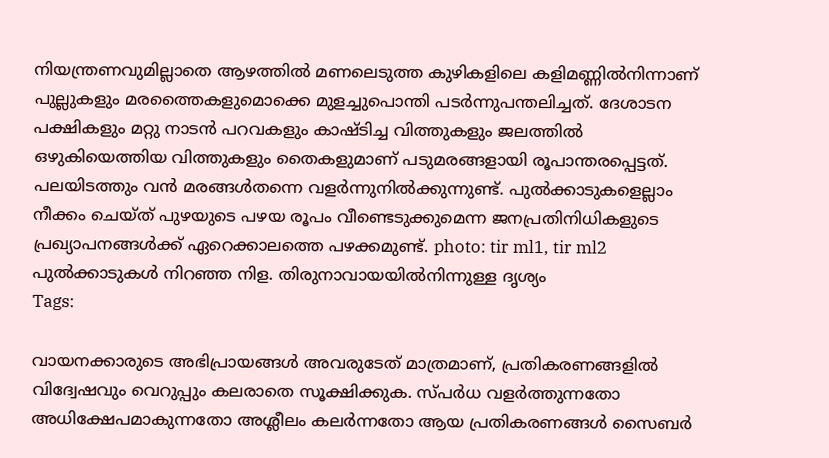നിയന്ത്രണവുമില്ലാതെ ആഴത്തിൽ മണലെടുത്ത കുഴികളിലെ കളിമണ്ണിൽനിന്നാണ് പുല്ലുകളും മരത്തൈകളുമൊക്കെ മുളച്ചുപൊന്തി പടർന്നുപന്തലിച്ചത്. ദേശാടന പക്ഷികളും മറ്റു നാടൻ പറവകളും കാഷ്ടിച്ച വിത്തുകളും ജലത്തിൽ ഒഴുകിയെത്തിയ വിത്തുകളും തൈകളുമാണ് പടുമരങ്ങളായി രൂപാന്തരപ്പെട്ടത്. പലയിടത്തും വൻ മരങ്ങൾതന്നെ വളർന്നുനിൽക്കുന്നുണ്ട്. പുൽക്കാടുകളെല്ലാം നീക്കം ചെയ്ത് പുഴയുടെ പഴയ രൂപം വീണ്ടെടുക്കുമെന്ന ജനപ്രതിനിധികളുടെ പ്രഖ്യാപനങ്ങൾക്ക് ഏറെക്കാലത്തെ പഴക്കമുണ്ട്. photo: tir ml1, tir ml2 പുൽക്കാടുകൾ നിറഞ്ഞ നിള. തിരുനാവായയിൽനിന്നുള്ള ദൃശ്യം
Tags:

വായനക്കാരുടെ അഭിപ്രായങ്ങള്‍ അവരുടേത് മാത്രമാണ്, പ്രതികരണങ്ങളിൽ വിദ്വേഷവും വെറുപ്പും കലരാതെ സൂക്ഷിക്കുക. സ്പർധ വളർത്തുന്നതോ അധിക്ഷേപമാകുന്നതോ അശ്ലീലം കലർന്നതോ ആയ പ്രതികരണങ്ങൾ സൈബർ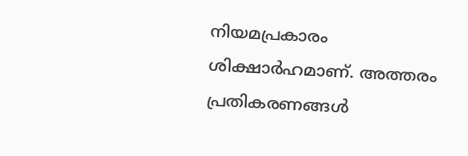നിയമപ്രകാരം ശിക്ഷാർഹമാണ്. അത്തരം പ്രതികരണങ്ങൾ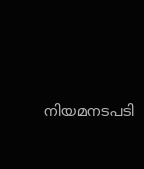നിയമനടപടി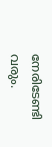നേരിടേണ്ടി വരും.